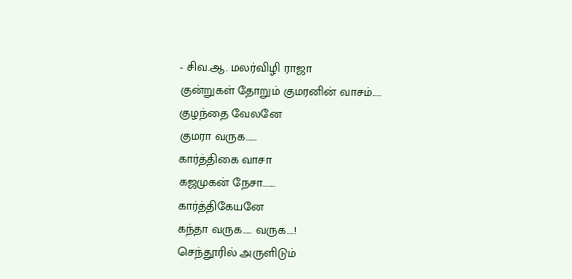- சிவ.ஆ. மலர்விழி ராஜா
குன்றுகள் தோறும் குமரனின் வாசம்.....
குழந்தை வேலனே
குமரா வருக......
கார்த்திகை வாசா
கஜமுகன் நேசா.......
கார்த்திகேயனே
கந்தா வருக..... வருக....!
செந்தூரில் அருளிடும்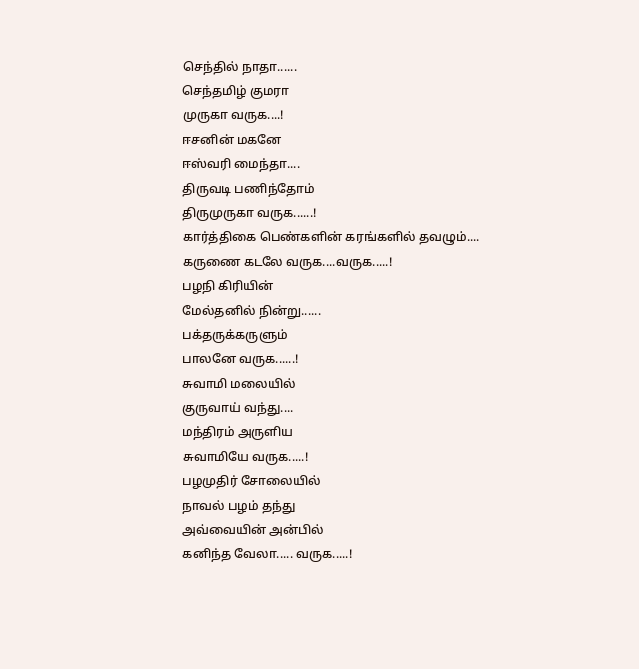செந்தில் நாதா......
செந்தமிழ் குமரா
முருகா வருக....!
ஈசனின் மகனே
ஈஸ்வரி மைந்தா....
திருவடி பணிந்தோம்
திருமுருகா வருக......!
கார்த்திகை பெண்களின் கரங்களில் தவழும்....
கருணை கடலே வருக....வருக.....!
பழநி கிரியின்
மேல்தனில் நின்று......
பக்தருக்கருளும்
பாலனே வருக......!
சுவாமி மலையில்
குருவாய் வந்து....
மந்திரம் அருளிய
சுவாமியே வருக.....!
பழமுதிர் சோலையில்
நாவல் பழம் தந்து
அவ்வையின் அன்பில்
கனிந்த வேலா..... வருக.....!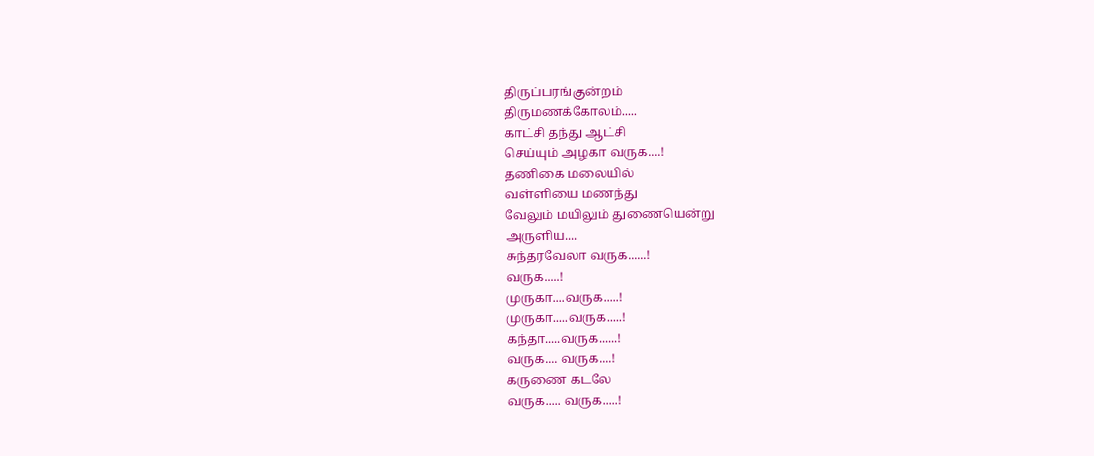திருப்பரங்குன்றம்
திருமணக்கோலம்.....
காட்சி தந்து ஆட்சி
செய்யும் அழகா வருக....!
தணிகை மலையில்
வள்ளியை மணந்து
வேலும் மயிலும் துணையென்று
அருளிய....
சுந்தரவேலா வருக......!
வருக.....!
முருகா....வருக.....!
முருகா.....வருக.....!
கந்தா.....வருக......!
வருக.... வருக....!
கருணை கடலே
வருக..... வருக.....!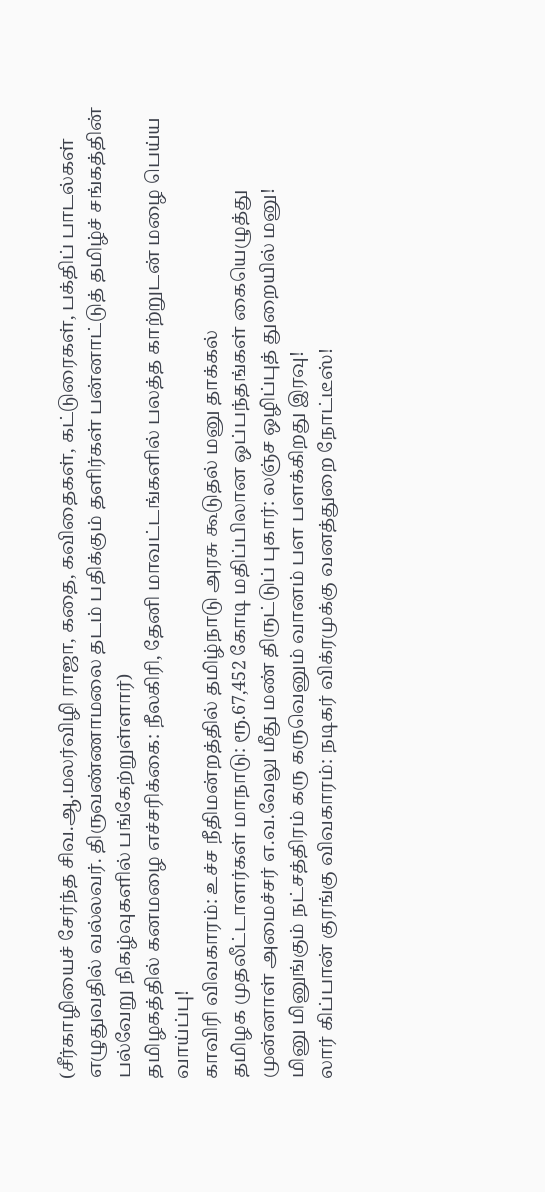(சீர்காழியைச் சேர்ந்த சிவ.ஆ.மலர்விழி ராஜா, கதை, கவிதைகள், கட்டுரைகள், பக்திப் பாடல்கள் எழுதுவதில் வல்லவர். திருவண்ணாமலை தடம் பதிக்கும் தளிர்கள் பன்னாட்டுத் தமிழ்ச் சங்கத்தின் பல்வேறு நிகழ்வுகளில் பங்கேற்றுள்ளார்)
தமிழகத்தில் கனமழை எச்சரிக்கை: நீலகிரி, தேனி மாவட்டங்களில் பலத்த காற்றுடன் மழை பெய்ய வாய்ப்பு!
காவிரி விவகாரம்: உச்ச நீதிமன்றத்தில் தமிழ்நாடு அரசு கூடுதல் மனு தாக்கல்
தமிழக முதலீட்டாளர்கள் மாநாடு: ரூ.67,452 கோடி மதிப்பிலான ஒப்பந்தங்கள் கையெழுத்து
முன்னாள் அமைச்சர் எ.வ.வேலு மீது மண் திருட்டுப் புகார்: லஞ்ச ஒழிப்புத் துறையில் மனு!
மினு மினுங்கும் நட்சத்திரம் கரு கருவெனும் வானம் பள பளக்கிறது இரவு!
லார் கிப்பான் குரங்கு விவகாரம்: நடிகர் விக்ரமுக்கு வனத்துறை நோட்டீஸ்!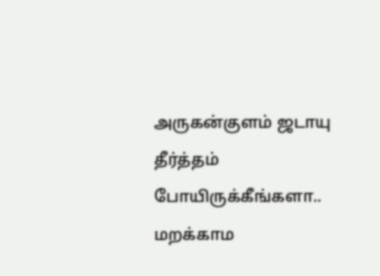அருகன்குளம் ஜடாயு தீர்த்தம் போயிருக்கீங்களா.. மறக்காம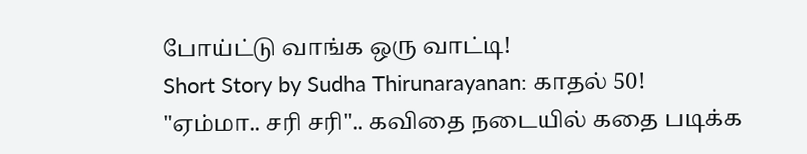போய்ட்டு வாங்க ஒரு வாட்டி!
Short Story by Sudha Thirunarayanan: காதல் 50!
"ஏம்மா.. சரி சரி".. கவிதை நடையில் கதை படிக்க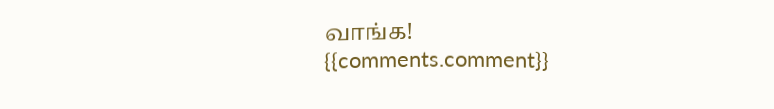வாங்க!
{{comments.comment}}